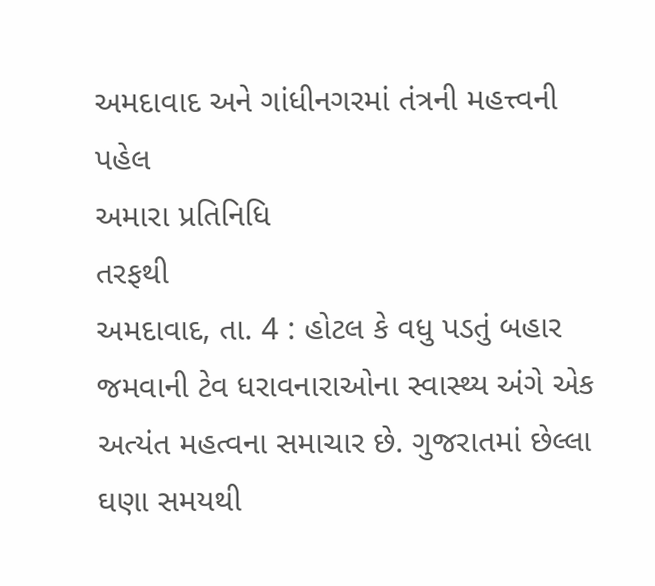અમદાવાદ અને ગાંધીનગરમાં તંત્રની મહત્ત્વની પહેલ
અમારા પ્રતિનિધિ
તરફથી
અમદાવાદ, તા. 4 : હોટલ કે વધુ પડતું બહાર જમવાની ટેવ ધરાવનારાઓના સ્વાસ્થ્ય અંગે એક અત્યંત મહત્વના સમાચાર છે. ગુજરાતમાં છેલ્લા ઘણા સમયથી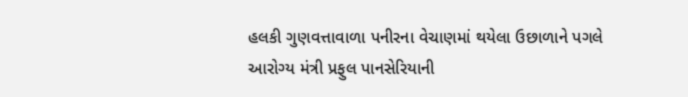હલકી ગુણવત્તાવાળા પનીરના વેચાણમાં થયેલા ઉછાળાને પગલે આરોગ્ય મંત્રી પ્રફુલ પાનસેરિયાની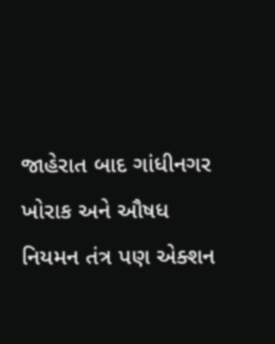જાહેરાત બાદ ગાંધીનગર ખોરાક અને ઔષધ નિયમન તંત્ર પણ એક્શન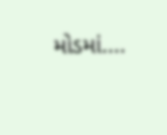મોડમાં....